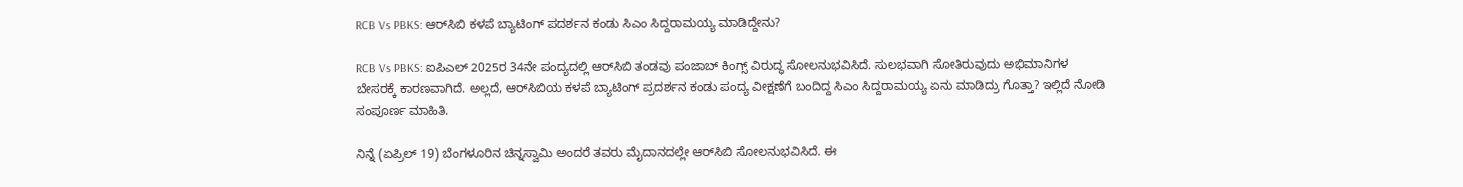RCB Vs PBKS: ಆರ್‌ಸಿಬಿ ಕಳಪೆ ಬ್ಯಾಟಿಂಗ್‌ ಪದರ್ಶನ ಕಂಡು ಸಿಎಂ ಸಿದ್ದರಾಮಯ್ಯ ಮಾಡಿದ್ದೇನು?

RCB Vs PBKS: ಐಪಿಎಲ್‌ 2025ರ 34ನೇ ಪಂದ್ಯದಲ್ಲಿ ಆರ್‌ಸಿಬಿ ತಂಡವು ಪಂಜಾಬ್‌ ಕಿಂಗ್ಸ್‌ ವಿರುದ್ಧ ಸೋಲನುಭವಿಸಿದೆ. ಸುಲಭವಾಗಿ ಸೋತಿರುವುದು ಅಭಿಮಾನಿಗಳ ಬೇಸರಕ್ಕೆ ಕಾರಣವಾಗಿದೆ. ಅಲ್ಲದೆ, ಆರ್‌ಸಿಬಿಯ ಕಳಪೆ ಬ್ಯಾಟಿಂಗ್‌ ಪ್ರದರ್ಶನ ಕಂಡು ಪಂದ್ಯ ವೀಕ್ಷಣೆಗೆ ಬಂದಿದ್ದ ಸಿಎಂ ಸಿದ್ದರಾಮಯ್ಯ ಏನು ಮಾಡಿದ್ರು ಗೊತ್ತಾ? ಇಲ್ಲಿದೆ ನೋಡಿ ಸಂಪೂರ್ಣ ಮಾಹಿತಿ.

ನಿನ್ನೆ (ಏಪ್ರಿಲ್‌ 19) ಬೆಂಗಳೂರಿನ ಚಿನ್ನಸ್ವಾಮಿ ಅಂದರೆ ತವರು ಮೈದಾನದಲ್ಲೇ ಆರ್‌ಸಿಬಿ ಸೋಲನುಭವಿಸಿದೆ. ಈ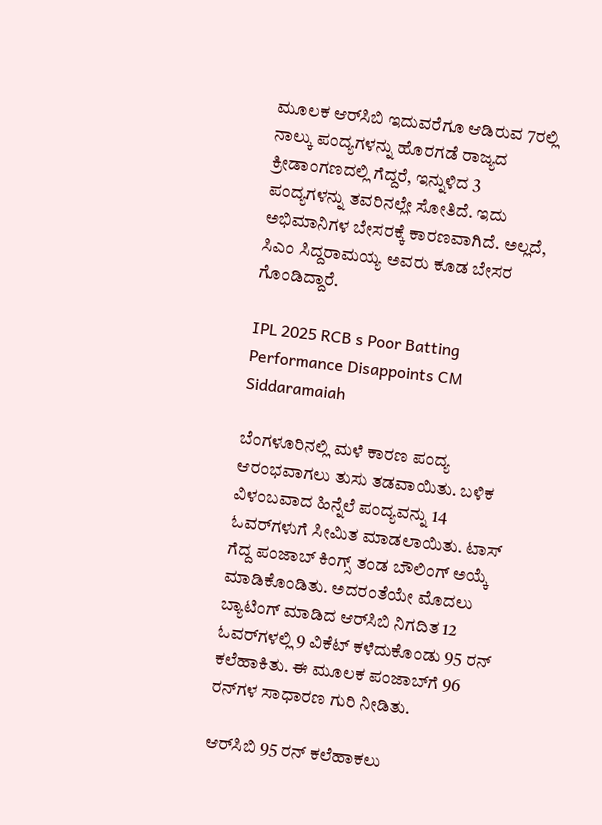ಮೂಲಕ ಆರ್‌ಸಿಬಿ ಇದುವರೆಗೂ ಆಡಿರುವ 7ರಲ್ಲಿ ನಾಲ್ಕು ಪಂದ್ಯಗಳನ್ನು ಹೊರಗಡೆ ರಾಜ್ಯದ ಕ್ರೀಡಾಂಗಣದಲ್ಲಿ ಗೆದ್ದರೆ, ಇನ್ನುಳಿದ 3 ಪಂದ್ಯಗಳನ್ನು ತವರಿನಲ್ಲೇ ಸೋತಿದೆ. ಇದು ಅಭಿಮಾನಿಗಳ ಬೇಸರಕ್ಕೆ ಕಾರಣವಾಗಿದೆ. ಅಲ್ಲದೆ, ಸಿಎಂ ಸಿದ್ದರಾಮಯ್ಯ ಅವರು ಕೂಡ ಬೇಸರ ಗೊಂಡಿದ್ದಾರೆ.

IPL 2025 RCB s Poor Batting Performance Disappoints CM Siddaramaiah

ಬೆಂಗಳೂರಿನಲ್ಲಿ ಮಳೆ ಕಾರಣ ಪಂದ್ಯ ಆರಂಭವಾಗಲು ತುಸು ತಡವಾಯಿತು. ಬಳಿಕ ವಿಳಂಬವಾದ ಹಿನ್ನೆಲೆ ಪಂದ್ಯವನ್ನು 14 ಓವರ್‌ಗಳುಗೆ ಸೀಮಿತ ಮಾಡಲಾಯಿತು. ಟಾಸ್‌ ಗೆದ್ದ ಪಂಜಾಬ್‌ ಕಿಂಗ್ಸ್‌ ತಂಡ ಬೌಲಿಂಗ್ ಅಯ್ಕೆ ಮಾಡಿಕೊಂಡಿತು. ಅದರಂತೆಯೇ ಮೊದಲು ಬ್ಯಾಟಿಂಗ್‌ ಮಾಡಿದ ಆರ್‌ಸಿಬಿ ನಿಗದಿತ 12 ಓವರ್‌ಗಳಲ್ಲಿ 9 ವಿಕೆಟ್‌ ಕಳೆದುಕೊಂಡು 95 ರನ್‌ ಕಲೆಹಾಕಿತು. ಈ ಮೂಲಕ ಪಂಜಾಬ್‌ಗೆ 96 ರನ್‌ಗಳ ಸಾಧಾರಣ ಗುರಿ ನೀಡಿತು.

ಆರ್‌ಸಿಬಿ 95 ರನ್‌ ಕಲೆಹಾಕಲು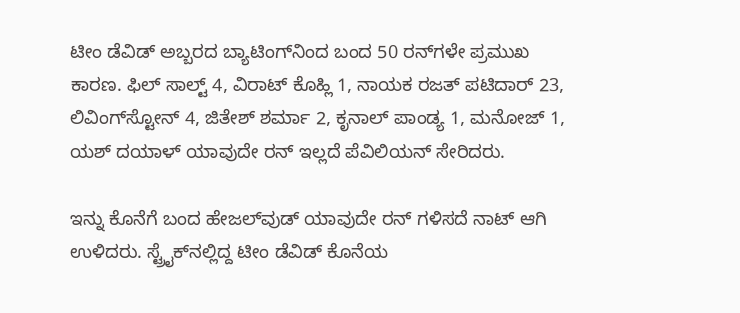ಟೀಂ ಡೆವಿಡ್‌ ಅಬ್ಬರದ ಬ್ಯಾಟಿಂಗ್‌ನಿಂದ ಬಂದ 50 ರನ್‌ಗಳೇ ಪ್ರಮುಖ ಕಾರಣ. ಫಿಲ್ ಸಾಲ್ಟ್‌ 4, ವಿರಾಟ್‌ ಕೊಹ್ಲಿ 1, ನಾಯಕ ರಜತ್ ಪಟಿದಾರ್ 23, ಲಿವಿಂಗ್‌ಸ್ಟೋನ್‌ 4, ಜಿತೇಶ್ ಶರ್ಮಾ 2, ಕೃನಾಲ್‌ ಪಾಂಡ್ಯ 1, ಮನೋಜ್ 1, ಯಶ್‌ ದಯಾಳ್‌ ಯಾವುದೇ ರನ್‌ ಇಲ್ಲದೆ ಪೆವಿಲಿಯನ್‌ ಸೇರಿದರು.

ಇನ್ನು ಕೊನೆಗೆ ಬಂದ ಹೇಜಲ್‌ವುಡ್‌ ಯಾವುದೇ ರನ್‌ ಗಳಿಸದೆ ನಾಟ್‌ ಆಗಿ ಉಳಿದರು. ಸ್ಟ್ರೈಕ್‌ನಲ್ಲಿದ್ದ ಟೀಂ ಡೆವಿಡ್‌ ಕೊನೆಯ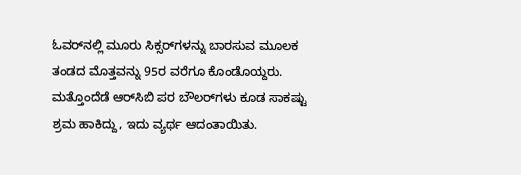ಓವರ್‌ನಲ್ಲಿ ಮೂರು ಸಿಕ್ಸರ್‌ಗಳನ್ನು ಬಾರಸುವ ಮೂಲಕ ತಂಡದ ಮೊತ್ತವನ್ನು 95ರ ವರೆಗೂ ಕೊಂಡೊಯ್ದರು. ಮತ್ತೊಂದೆಡೆ ಆರ್‌ಸಿಬಿ ಪರ ಬೌಲರ್‌ಗಳು ಕೂಡ ಸಾಕಷ್ಟು ಶ್ರಮ ಹಾಕಿದ್ದು, ಇದು ವ್ಯರ್ಥ ಆದಂತಾಯಿತು.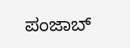ಪಂಜಾಬ್‌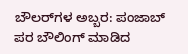ಬೌಲರ್‌ಗಳ ಅಬ್ಬರ: ಪಂಜಾಬ್‌ ಪರ ಬೌಲಿಂಗ್‌ ಮಾಡಿದ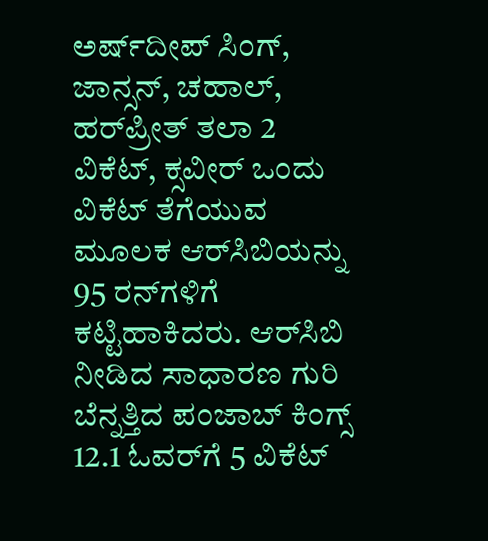ಅರ್ಷ್‌ದೀಪ್ ಸಿಂಗ್, ಜಾನ್ಸನ್‌, ಚಹಾಲ್‌, ಹರ್‌ಪ್ರೀತ್ ತಲಾ 2 ವಿಕೆಟ್‌, ಕ್ಸವೀರ್ ಒಂದು ವಿಕೆಟ್‌ ತೆಗೆಯುವ ಮೂಲಕ ಆರ್‌ಸಿಬಿಯನ್ನು 95 ರನ್‌ಗಳಿಗೆ ಕಟ್ಟಿಹಾಕಿದರು. ಆರ್‌ಸಿಬಿ ನೀಡಿದ ಸಾಧಾರಣ ಗುರಿ ಬೆನ್ನತ್ತಿದ ಪಂಜಾಬ್‌ ಕಿಂಗ್ಸ್‌ 12.1 ಓವರ್‌ಗೆ 5 ವಿಕೆಟ್‌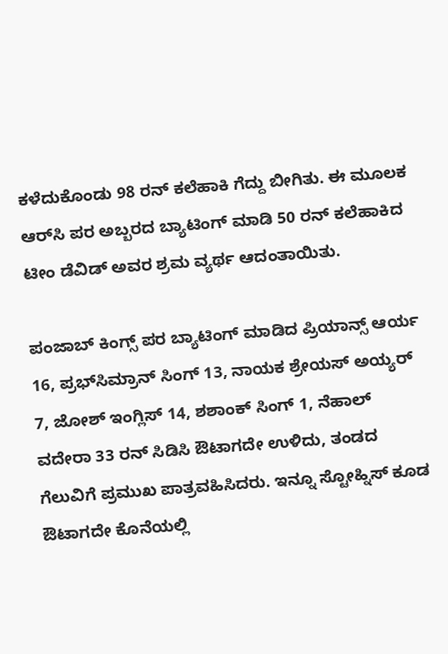ಕಳೆದುಕೊಂಡು 98 ರನ್‌ ಕಲೆಹಾಕಿ ಗೆದ್ದು ಬೀಗಿತು. ಈ ಮೂಲಕ ಆರ್‌ಸಿ ಪರ ಅಬ್ಬರದ ಬ್ಯಾಟಿಂಗ್‌ ಮಾಡಿ 50 ರನ್‌ ಕಲೆಹಾಕಿದ ಟೀಂ ಡೆವಿಡ್‌ ಅವರ ಶ್ರಮ ವ್ಯರ್ಥ ಆದಂತಾಯಿತು.

ಪಂಜಾಬ್‌ ಕಿಂಗ್ಸ್‌ ಪರ ಬ್ಯಾಟಿಂಗ್‌ ಮಾಡಿದ ಪ್ರಿಯಾನ್ಸ್‌ ಆರ್ಯ 16, ಪ್ರಭ್‌ಸಿಮ್ರಾನ್‌ ಸಿಂಗ್ 13, ನಾಯಕ ಶ್ರೇಯಸ್‌ ಅಯ್ಯರ್ 7, ಜೋಶ್‌ ಇಂಗ್ಲಿಸ್‌ 14, ಶಶಾಂಕ್‌ ಸಿಂಗ್ 1, ನೆಹಾಲ್‌ ವದೇರಾ 33 ರನ್‌ ಸಿಡಿಸಿ ಔಟಾಗದೇ ಉಳಿದು, ತಂಡದ ಗೆಲುವಿಗೆ ಪ್ರಮುಖ ಪಾತ್ರವಹಿಸಿದರು. ಇನ್ನೂ ಸ್ಟೋಹ್ನಿಸ್‌ ಕೂಡ ಔಟಾಗದೇ ಕೊನೆಯಲ್ಲಿ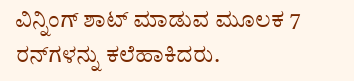ವಿನ್ನಿಂಗ್‌ ಶಾಟ್‌ ಮಾಡುವ ಮೂಲಕ 7 ರನ್‌ಗಳನ್ನು ಕಲೆಹಾಕಿದರು.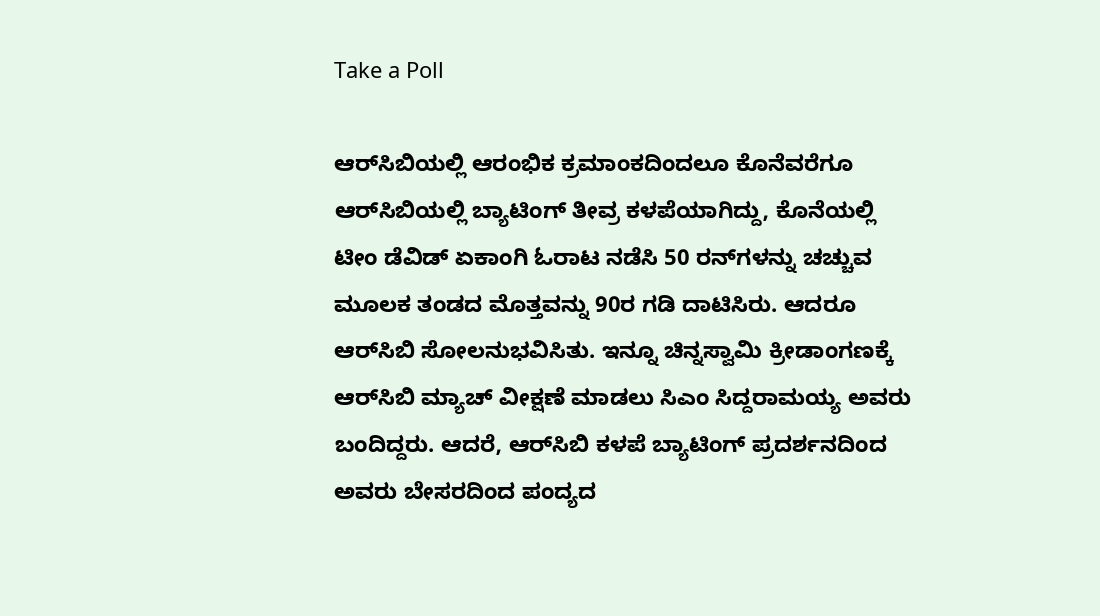Take a Poll

ಆರ್‌ಸಿಬಿಯಲ್ಲಿ ಆರಂಭಿಕ ಕ್ರಮಾಂಕದಿಂದಲೂ ಕೊನೆವರೆಗೂ ಆರ್‌ಸಿಬಿಯಲ್ಲಿ ಬ್ಯಾಟಿಂಗ್‌ ತೀವ್ರ ಕಳಪೆಯಾಗಿದ್ದು, ಕೊನೆಯಲ್ಲಿ ಟೀಂ ಡೆವಿಡ್‌ ಏಕಾಂಗಿ ಓರಾಟ ನಡೆಸಿ 50 ರನ್‌ಗಳನ್ನು ಚಚ್ಚುವ ಮೂಲಕ ತಂಡದ ಮೊತ್ತವನ್ನು 90ರ ಗಡಿ ದಾಟಿಸಿರು. ಆದರೂ ಆರ್‌ಸಿಬಿ ಸೋಲನುಭವಿಸಿತು. ಇನ್ನೂ ಚಿನ್ನಸ್ವಾಮಿ ಕ್ರೀಡಾಂಗಣಕ್ಕೆ ಆರ್‌ಸಿಬಿ ಮ್ಯಾಚ್‌ ವೀಕ್ಷಣೆ ಮಾಡಲು ಸಿಎಂ ಸಿದ್ದರಾಮಯ್ಯ ಅವರು ಬಂದಿದ್ದರು. ಆದರೆ, ಆರ್‌ಸಿಬಿ ಕಳಪೆ ಬ್ಯಾಟಿಂಗ್‌ ಪ್ರದರ್ಶನದಿಂದ ಅವರು ಬೇಸರದಿಂದ ಪಂದ್ಯದ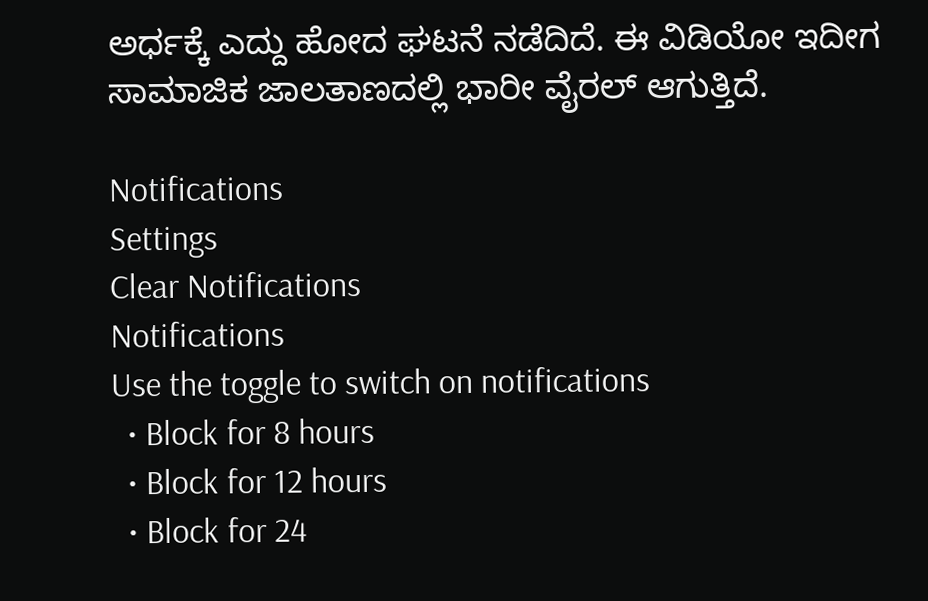ಅರ್ಧಕ್ಕೆ ಎದ್ದು ಹೋದ ಘಟನೆ ನಡೆದಿದೆ. ಈ ವಿಡಿಯೋ ಇದೀಗ ಸಾಮಾಜಿಕ ಜಾಲತಾಣದಲ್ಲಿ ಭಾರೀ ವೈರಲ್‌ ಆಗುತ್ತಿದೆ.

Notifications
Settings
Clear Notifications
Notifications
Use the toggle to switch on notifications
  • Block for 8 hours
  • Block for 12 hours
  • Block for 24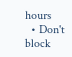hours
  • Don't block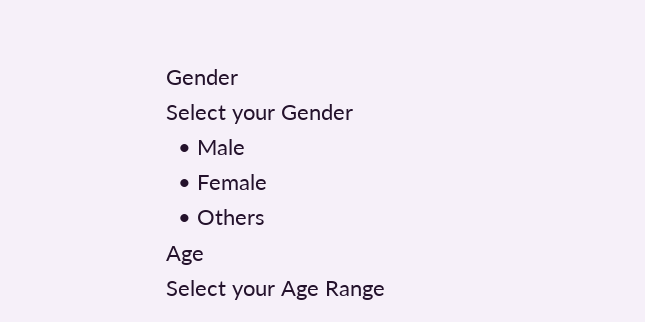Gender
Select your Gender
  • Male
  • Female
  • Others
Age
Select your Age Range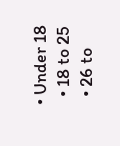• Under 18
  • 18 to 25
  • 26 to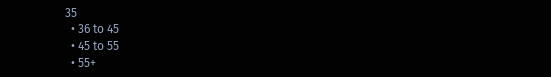35
  • 36 to 45
  • 45 to 55
  • 55+